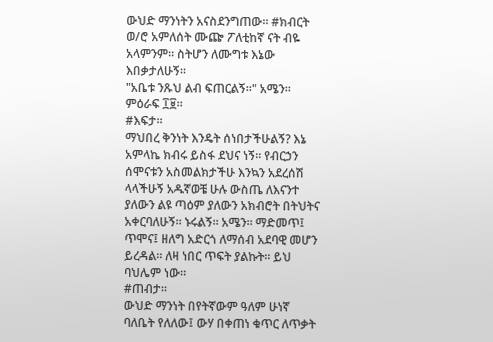ውህድ ማንነትን አናስደንግጠው። #ክብርት ወ/ሮ አምለሰት ሙጬ ፖለቲከኛ ናት ብዬ አላምንም። ስትሆን ለሙግቱ እኔው እበቃታለሁኝ።
"አቤቱ ንጹህ ልብ ፍጠርልኝ።" አሜን።
ምዕራፍ ፲፱።
#እፍታ።
ማህበረ ቅንነት እንዴት ሰነበታችሁልኝ? እኔ አምላኬ ክብሩ ይስፋ ደህና ነኝ። የብርኃን ሰሞናቱን አስመልክታችሁ እንኳን አደረሰሽ ላላችሁኝ አዱኛወቼ ሁሉ ውስጤ ለእናንተ ያለውን ልዩ ጣዕም ያለውን አክብሮት በትህትና አቀርባለሁኝ። ኑሩልኝ። አሜን። ማድመጥ፤ ጥሞና፤ ዘለግ አድርጎ ለማሰብ አደባዊ መሆን ይረዳል። ለዛ ነበር ጥፍት ያልኩት። ይህ ባህሌም ነው።
#ጠብታ።
ውህድ ማንነት በየትኛውም ዓለም ሁነኛ ባለቤት የለለው፤ ውሃ በቀጠነ ቁጥር ለጥቃት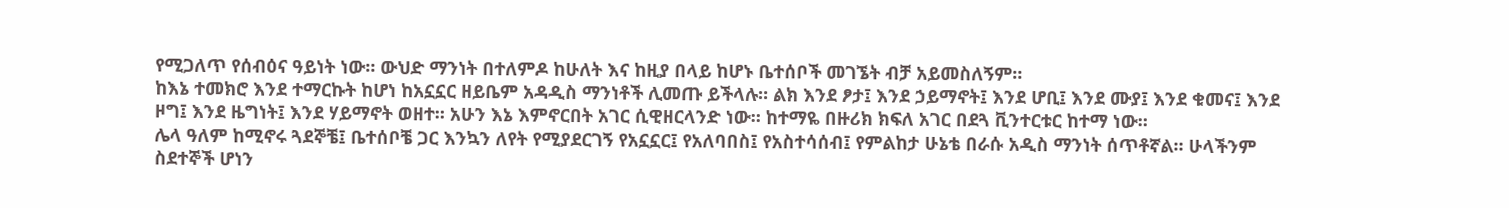የሚጋለጥ የሰብዕና ዓይነት ነው። ውህድ ማንነት በተለምዶ ከሁለት እና ከዚያ በላይ ከሆኑ ቤተሰቦች መገኜት ብቻ አይመስለኝም።
ከእኔ ተመክሮ እንደ ተማርኩት ከሆነ ከአኗኗር ዘይቤም አዳዲስ ማንነቶች ሊመጡ ይችላሉ። ልክ እንደ ፆታ፤ እንደ ኃይማኖት፤ እንደ ሆቢ፤ እንደ ሙያ፤ እንደ ቁመና፤ እንደ ዞግ፤ እንደ ዜግነት፤ እንደ ሃይማኖት ወዘተ። አሁን እኔ እምኖርበት አገር ሲዊዘርላንድ ነው። ከተማዬ በዙሪክ ክፍለ አገር በደጓ ቪንተርቱር ከተማ ነው።
ሌላ ዓለም ከሚኖሩ ጓደኞቼ፤ ቤተሰቦቼ ጋር እንኳን ለየት የሚያደርገኝ የአኗኗር፤ የአለባበስ፤ የአስተሳሰብ፤ የምልከታ ሁኔቴ በራሱ አዲስ ማንነት ሰጥቶኛል። ሁላችንም ስደተኞች ሆነን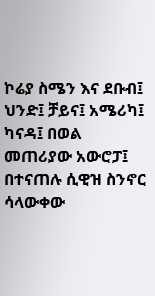ኮሬያ ስሜን እና ደቡብ፤ ህንድ፤ ቻይና፤ አሜሪካ፤ ካናዳ፤ በወል መጠሪያው አውሮፓ፤ በተናጠሉ ሲዊዝ ስንኖር ሳላውቀው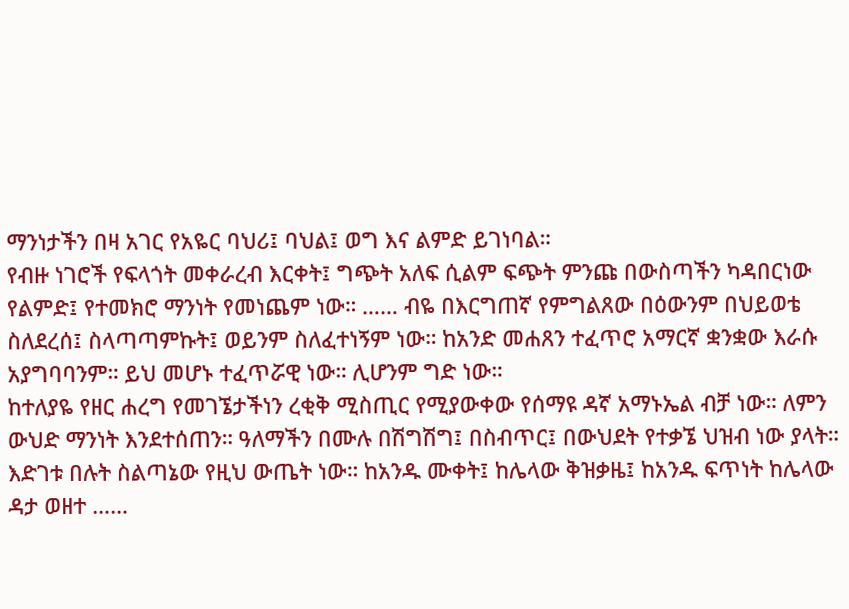ማንነታችን በዛ አገር የአዬር ባህሪ፤ ባህል፤ ወግ እና ልምድ ይገነባል።
የብዙ ነገሮች የፍላጎት መቀራረብ እርቀት፤ ግጭት አለፍ ሲልም ፍጭት ምንጩ በውስጣችን ካዳበርነው የልምድ፤ የተመክሮ ማንነት የመነጨም ነው። …… ብዬ በእርግጠኛ የምግልጸው በዕውንም በህይወቴ ስለደረሰ፤ ስላጣጣምኩት፤ ወይንም ስለፈተነኝም ነው። ከአንድ መሐጸን ተፈጥሮ አማርኛ ቋንቋው እራሱ አያግባባንም። ይህ መሆኑ ተፈጥሯዊ ነው። ሊሆንም ግድ ነው።
ከተለያዬ የዘር ሐረግ የመገኜታችነን ረቂቅ ሚስጢር የሚያውቀው የሰማዩ ዳኛ አማኑኤል ብቻ ነው። ለምን ውህድ ማንነት እንደተሰጠን። ዓለማችን በሙሉ በሽግሽግ፤ በስብጥር፤ በውህደት የተቃኜ ህዝብ ነው ያላት። እድገቱ በሉት ስልጣኔው የዚህ ውጤት ነው። ከአንዱ ሙቀት፤ ከሌላው ቅዝቃዜ፤ ከአንዱ ፍጥነት ከሌላው ዳታ ወዘተ ……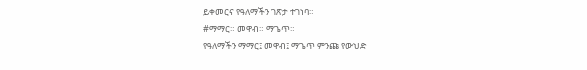ይቀመርና የዓለማችን ገጽታ ተገነባ።
#ማማር። መዋብ። ማጌጥ።
የዓለማችን ማማር፤ መዋብ፤ ማጌጥ ምንጩ የውህድ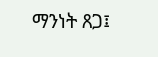ማንነት ጸጋ፤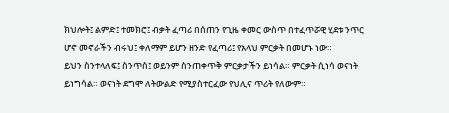ክህሎት፤ ልምድ፤ ተመክሮ፤ ብቃት ፈጣሪ በሰጠን የጊዜ ቀመር ውስጥ በተፈጥሯዊ ሂደቱ ንጥር ሆኖ መኖራችን ብሩህ፤ ቀለማም ይሆን ዘንድ የፈጣሪ፤ የአላህ ምርቃት በመሆኑ ነው።
ይህን ስንተላለፍ፤ ስንጥስ፤ ወይንም ስንጠቀጥቅ ምርቃታችን ይነሳል። ምርቃት ሲነሳ ወናነት ይነግሳል። ወናነት ደግሞ ለትውልድ የሚያስተርፈው የህሊና ጥሪት የለውም።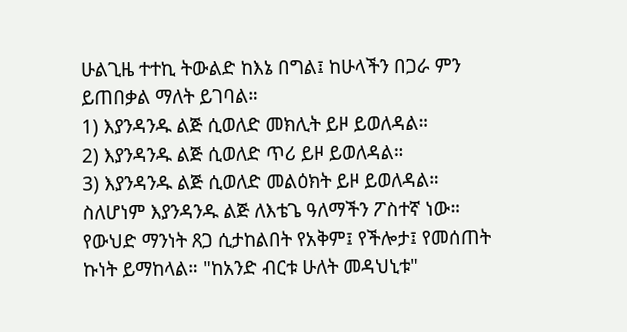ሁልጊዜ ተተኪ ትውልድ ከእኔ በግል፤ ከሁላችን በጋራ ምን ይጠበቃል ማለት ይገባል።
1) እያንዳንዱ ልጅ ሲወለድ መክሊት ይዞ ይወለዳል።
2) እያንዳንዱ ልጅ ሲወለድ ጥሪ ይዞ ይወለዳል።
3) እያንዳንዱ ልጅ ሲወለድ መልዕክት ይዞ ይወለዳል።
ስለሆነም እያንዳንዱ ልጅ ለእቴጌ ዓለማችን ፖስተኛ ነው። የውህድ ማንነት ጸጋ ሲታከልበት የአቅም፤ የችሎታ፤ የመሰጠት ኩነት ይማከላል። "ከአንድ ብርቱ ሁለት መዳህኒቱ"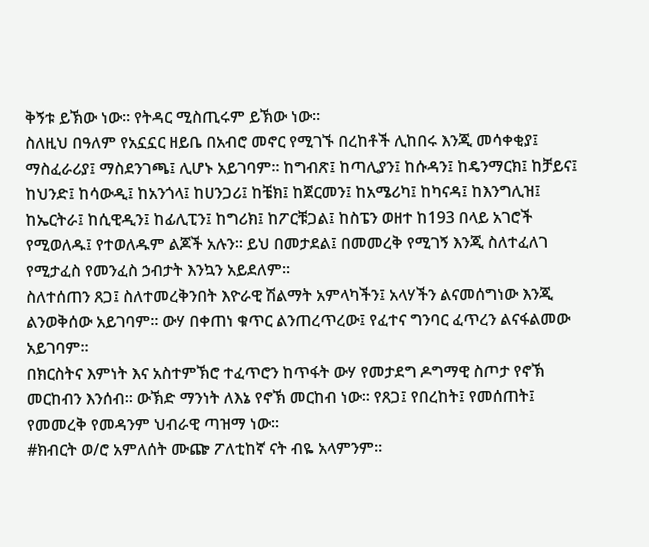ቅኝቱ ይኽው ነው። የትዳር ሚስጢሩም ይኽው ነው።
ስለዚህ በዓለም የአኗኗር ዘይቤ በአብሮ መኖር የሚገኙ በረከቶች ሊከበሩ እንጂ መሳቀቂያ፤ ማስፈራሪያ፤ ማስደንገጫ፤ ሊሆኑ አይገባም። ከግብጽ፤ ከጣሊያን፤ ከሱዳን፤ ከዴንማርክ፤ ከቻይና፤ ከህንድ፤ ከሳውዲ፤ ከአንጎላ፤ ከሀንጋሪ፤ ከቼክ፤ ከጀርመን፤ ከአሜሪካ፤ ከካናዳ፤ ከእንግሊዝ፤ ከኤርትራ፤ ከሲዊዲን፤ ከፊሊፒን፤ ከግሪክ፤ ከፖርቹጋል፤ ከስፔን ወዘተ ከ193 በላይ አገሮች የሚወለዱ፤ የተወለዱም ልጆች አሉን። ይህ በመታደል፤ በመመረቅ የሚገኝ እንጂ ስለተፈለገ የሚታፈስ የመንፈስ ኃብታት እንኳን አይደለም።
ስለተሰጠን ጸጋ፤ ስለተመረቅንበት እዮራዊ ሽልማት አምላካችን፤ አላሃችን ልናመሰግነው እንጂ ልንወቅሰው አይገባም። ውሃ በቀጠነ ቁጥር ልንጠረጥረው፤ የፈተና ግንባር ፈጥረን ልናፋልመው አይገባም።
በክርስትና እምነት እና አስተምኽሮ ተፈጥሮን ከጥፋት ውሃ የመታደግ ዶግማዊ ስጦታ የኖኽ መርከብን እንሰብ። ውኽድ ማንነት ለእኔ የኖኽ መርከብ ነው። የጸጋ፤ የበረከት፤ የመሰጠት፤ የመመረቅ የመዳንም ህብራዊ ጣዝማ ነው።
#ክብርት ወ/ሮ አምለሰት ሙጬ ፖለቲከኛ ናት ብዬ አላምንም።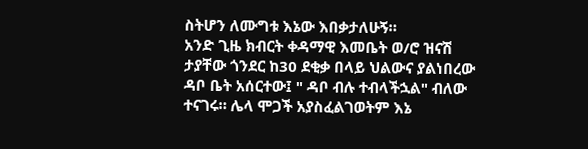ስትሆን ለሙግቱ እኔው እበቃታለሁኝ።
አንድ ጊዜ ክብርት ቀዳማዊ እመቤት ወ/ሮ ዝናሽ ታያቸው ጎንደር ከ30 ደቂቃ በላይ ህልውና ያልነበረው ዳቦ ቤት አሰርተው፤ " ዳቦ ብሉ ተብላችኋል" ብለው ተናገሩ። ሌላ ሞጋች አያስፈልገወትም እኔ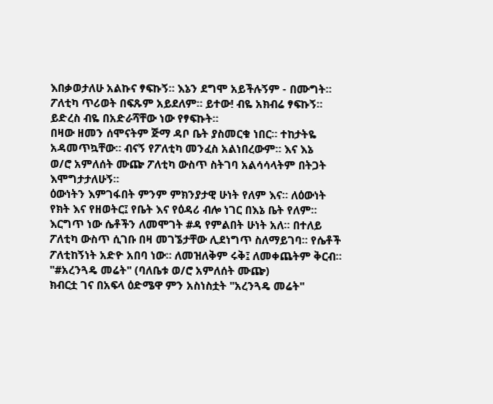እበቃወታለሁ አልኩና ፃፍኩኝ። እኔን ደግሞ አይችሉኝም - በሙግት። ፖለቲካ ጥሪወት በፍጹም አይደለም። ይተው! ብዬ አክብሬ ፃፍኩኝ። ይድረስ ብዬ በአድራሻቸው ነው የፃፍኩት።
በዛው ዘመን ሰሞናትም ጅማ ዳቦ ቤት ያስመርቁ ነበር። ተከታትዬ አዳመጥኳቸው። ብናኝ የፖለቲካ መንፈስ አልነበረውም። እና እኔ
ወ/ሮ አምለሰት ሙጬ ፖለቲካ ውስጥ ስትገባ አልሳሳላትም በትጋት እሞግታታለሁኝ።
ዕውነትን እምገፋበት ምንም ምክንያታዊ ሁነት የለም እና። ለዕውነት የክት እና የዘወትር፤ የቤት እና የዕዳሪ ብሎ ነገር በእኔ ቤት የለም። እርግጥ ነው ሴቶችን ለመሞገት #ዳ የምልበት ሁነት አለ። በተለይ ፖለቲካ ውስጥ ሲገቡ በዛ መገኜታቸው ሊደነግጥ ስለማይገባ። የሴቶች ፖለቲከኝነት አድዮ አበባ ነው። ለመዝለቅም ሩቅ፤ ለመቀጨትም ቅርብ።
"#አረንጓዴ መሬት" (ባለቤቱ ወ/ሮ አምለሰት ሙጬ)
ክብርቷ ገና በአፍላ ዕድሜዋ ምን አስነስቷት "አረንጓዴ መሬት"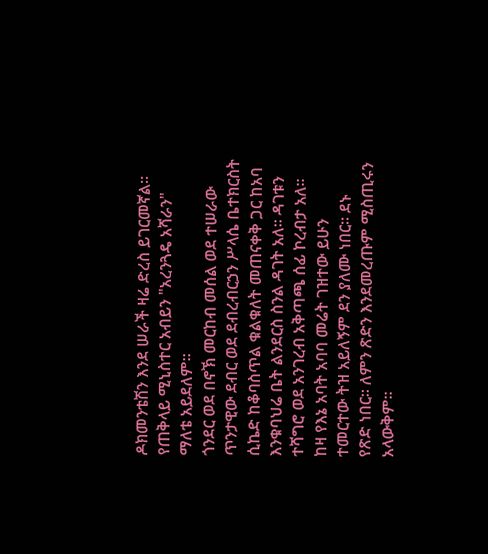ዶክመንቴሽን እንደ ሠራች ዛሬ ድረስ ይገርመኛል። የጠቅላይ ሚኒስተር አብይን "አረንጓዴ አሻራን" ማለቴ አይደለም።
ጎንደር ወደ በኖኽ መርከብ መሰል ወደ ተሠራው ጥንታዊው ደብር ወደ ደብረብርኃን ሥላሴ ቤተክርስት ሲኬድ ከቆባስጥል ቁልቁለት መጠናቀቅ ጋር ከአባ እንቁባህሬ ቤት ልንደርስ ስንል ዳገት አለ። ዳገቱን ተሻግሮ ወደ አንገረብ አቅጣጫ ሰፊ ኮረብታ አለ። ከዛ የእኔ አባት አባባ መሬት ገዝተው ይሁን ተመርተው ትዝ አይለኝም ደን ያለሙ ነበር። ደኑ የጽድ ነበር። ለምን ጽድን እንደመረጡም ሚስጢሩን አላውቅም።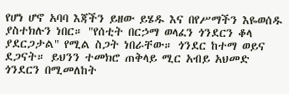የሆነ ሆኖ አባባ እጃችን ይዘው ይሄዱ እና በየሥማችን እዬወሰዱ ያስተክሉን ነበር። "የሰቲት በርኃማ ወላፈን ጎንደርን ቆላ ያደርጋታል" የሚል ስጋት ነበራቸው። ጎንደር ከተማ ወይና ደጋናት። ይህንን ተመክሮ ጠቅላይ ሚር አብይ አህመድ ጎንደርን በሚመለከት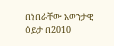በነበራቸው አወንታዊ ዕይታ በ2010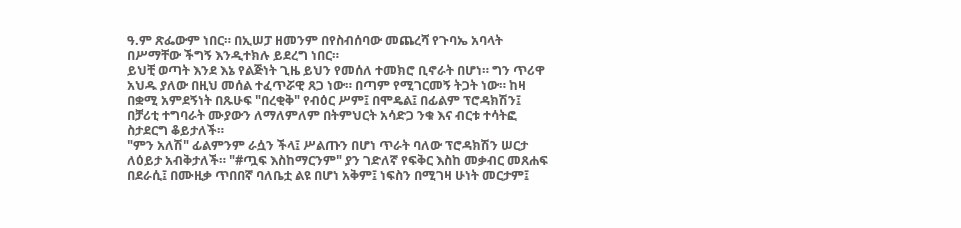ዓ.ም ጽፌውም ነበር። በኢሠፓ ዘመንም በየስብሰባው መጨረሻ የጉባኤ አባላት በሥማቸው ችግኝ እንዲተክሉ ይደረግ ነበር።
ይህቺ ወጣት እንደ እኔ የልጅነት ጊዜ ይህን የመሰለ ተመክሮ ቢኖራት በሆነ። ግን ጥሪዋ አህዱ ያለው በዚህ መሰል ተፈጥሯዊ ጸጋ ነው። በጣም የሚገርመኝ ትጋት ነው። ከዛ በቋሚ አምደኝነት በጹሁፍ "በረቂቅ" የብዕር ሥም፤ በሞዴል፤ በፊልም ፕሮዳክሽን፤ በቻሪቲ ተግባራት ሙያውን ለማለምለም በትምህርት አሳድጋ ንቁ እና ብርቱ ተሳትፎ ስታደርግ ቆይታለች።
"ምን አለሽ" ፊልምንም ራሷን ችላ፤ ሥልጡን በሆነ ጥራት ባለው ፕሮዳክሽን ሠርታ ለዕይታ አብቅታለች። "#ጧፍ እስከማርንም" ያን ገድለኛ የፍቅር እስከ መቃብር መጸሐፍ በደራሲ፤ በሙዚቃ ጥበበኛ ባለቤቷ ልዩ በሆነ አቅም፤ ነፍስን በሚገዛ ሁነት መርታም፤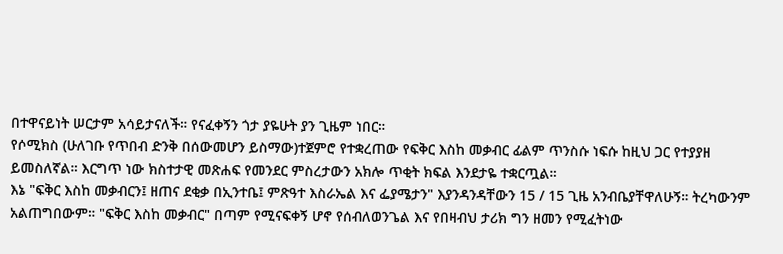በተዋናይነት ሠርታም አሳይታናለች። የናፈቀኝን ጎታ ያዬሁት ያን ጊዜም ነበር።
የሶሚክስ (ሁለገቡ የጥበብ ድንቅ በሰውመሆን ይስማው)ተጀምሮ የተቋረጠው የፍቅር እስከ መቃብር ፊልም ጥንስሱ ነፍሱ ከዚህ ጋር የተያያዘ ይመስለኛል። እርግጥ ነው ክስተታዊ መጽሐፍ የመንደር ምስረታውን አክሎ ጥቂት ክፍል እንደታዬ ተቋርጧል።
እኔ "ፍቅር እስከ መቃብርን፤ ዘጠና ደቂቃ በኢንተቤ፤ ምጽዓተ እስራኤል እና ፌያሜታን" እያንዳንዳቸውን 15 / 15 ጊዜ አንብቤያቸዋለሁኝ። ትረካውንም አልጠግበውም። "ፍቅር እስከ መቃብር" በጣም የሚናፍቀኝ ሆኖ የሰብለወንጌል እና የበዛብህ ታሪክ ግን ዘመን የሚፈትነው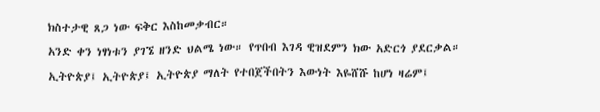ክስተታዊ ጸጋ ነው ፍቅር እስከመቃብር።
አንድ ቀን ነፃነቱን ያገኜ ዘንድ ህልሜ ነው። የጥበብ እገዳ ዊዝደምን ክው አድርጎ ያደርቃል። ኢትዮጵያ፤ ኢትዮጵያ፤ ኢትዮጵያ ማለት የተበጀችበትን እውነት እዬሸሹ ከሆነ ዛሬም፤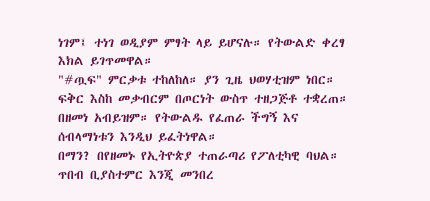ነገም፤ ተነገ ወዲያም ምፃት ላይ ይሆናሉ። የትውልድ ቀረፃ እክል ይገጥመዋል።
"#ጧፍ" ምርቃቱ ተከለከለ። ያን ጊዜ ህወሃቲዝም ነበር። ፍቅር እስከ መቃብርም በጦርነት ውስጥ ተዘጋጅቶ ተቋረጠ። በዘመነ አብይዝም። የትውልዱ የፈጠራ ችግኝ እና ሰብላማነቱን እንዲህ ይፈትነዋል።
በማን? በየዘመኑ የኢትዮጵያ ተጠራጣሪ የፖለቲካዊ ባህል። ጥበብ ቢያስተምር እንጂ መንበረ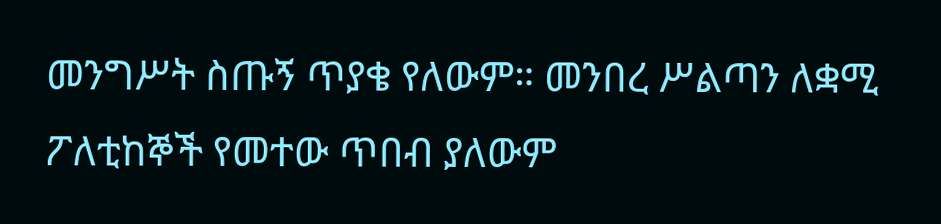መንግሥት ስጡኝ ጥያቄ የለውም። መንበረ ሥልጣን ለቋሚ ፖለቲከኞች የመተው ጥበብ ያለውም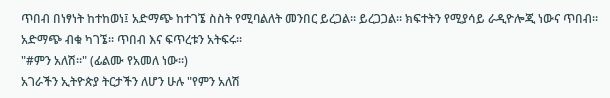ጥበብ በነፃነት ከተከወነ፤ አድማጭ ከተገኜ ስስት የሚባልለት መንበር ይረጋል። ይረጋጋል። ክፍተትን የሚያሳይ ራዲዮሎጂ ነውና ጥበብ። አድማጭ ብቁ ካገኜ። ጥበብ እና ፍጥረቱን አትፍሩ።
"#ምን አለሽ።" (ፊልሙ የአመለ ነው።)
አገራችን ኢትዮጵያ ትርታችን ለሆን ሁሉ "የምን አለሽ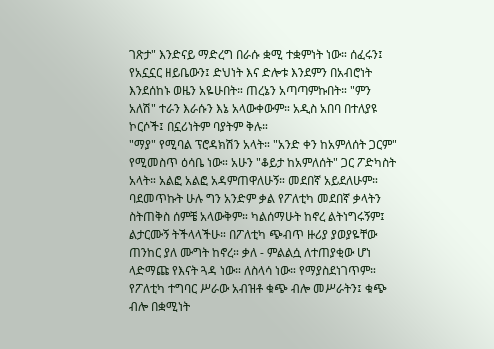ገጽታ" እንድናይ ማድረግ በራሱ ቋሚ ተቋምነት ነው። ሰፈሩን፤ የአኗኗር ዘይቤውን፤ ድህነት እና ድሎቱ እንደምን በአብሮነት እንደሰከኑ ወዜን አዬሁበት። ጠረኔን አጣጣምኩበት። "ምን አለሽ" ተራን እራሱን እኔ አላውቀውም። አዲስ አበባ በተለያዩ ኮርሶች፤ በኗሪነትም ባያትም ቅሉ።
"ማያ" የሚባል ፕሮዳክሽን አላት። "አንድ ቀን ከአምለሰት ጋርም" የሚመስጥ ዕሳቤ ነው። አሁን "ቆይታ ከአምለሰት" ጋር ፖድካስት አላት። አልፎ አልፎ አዳምጠዋለሁኝ። መደበኛ አይደለሁም። ባደመጥኩት ሁሉ ግን አንድም ቃል የፖለቲካ መደበኛ ቃላትን ስትጠቅስ ሰምቼ አላውቅም። ካልሰማሁት ከኖረ ልትነግሩኝም፤ ልታርሙኝ ትችላላችሁ። በፖለቲካ ጭብጥ ዙሪያ ያወያዬቸው ጠንከር ያለ ሙግት ከኖረ። ቃለ - ምልልሷ ለተጠያቂው ሆነ ላድማጩ የእናት ጓዳ ነው። ለስላሳ ነው። የማያስደነገጥም።
የፖለቲካ ተግባር ሥራው አብዝቶ ቁጭ ብሎ መሥራትን፤ ቁጭ ብሎ በቋሚነት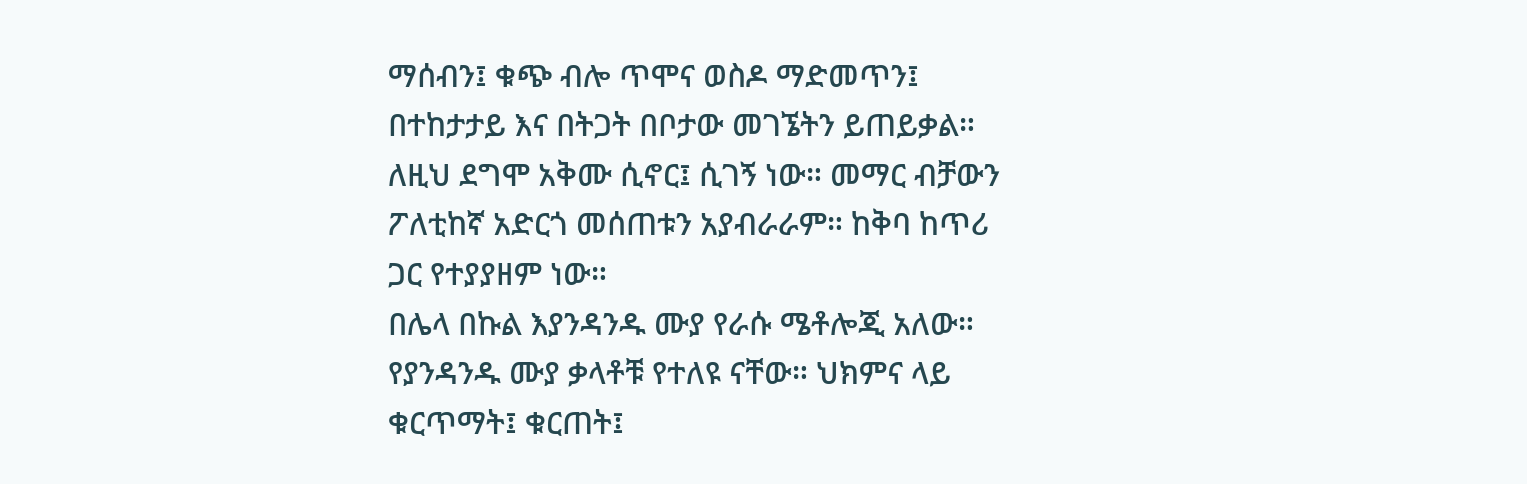ማሰብን፤ ቁጭ ብሎ ጥሞና ወስዶ ማድመጥን፤ በተከታታይ እና በትጋት በቦታው መገኜትን ይጠይቃል። ለዚህ ደግሞ አቅሙ ሲኖር፤ ሲገኝ ነው። መማር ብቻውን ፖለቲከኛ አድርጎ መሰጠቱን አያብራራም። ከቅባ ከጥሪ ጋር የተያያዘም ነው።
በሌላ በኩል እያንዳንዱ ሙያ የራሱ ሜቶሎጂ አለው። የያንዳንዱ ሙያ ቃላቶቹ የተለዩ ናቸው። ህክምና ላይ ቁርጥማት፤ ቁርጠት፤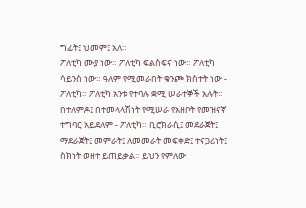ግፊት፤ ህመም፤ አለ።
ፖለቲካ ሙያ ነው። ፖለቲካ ፍልስፍና ነው። ፖለቲካ ሳይንስ ነው። ዓለም የሚመራበት ቁንጮ ክስተት ነው - ፖለቲካ። ፖለቲካ አንቱ የተባሉ ቋሚ ሠራተኞች አሉት። በተለምዶ፤ በተመላላሽነት የሚሠራ የአዘቦት የመዝናኛ ተግባር አይደለም - ፖለቲካ። ቢሮክራሲ፤ መደራጀት፤ ማደራጀት፤ መምራት፤ ለመመራት መፍቀድ፤ ተናጋሪነት፤ ስክነት ወዘተ ይጠይቃል። ይህን የምለው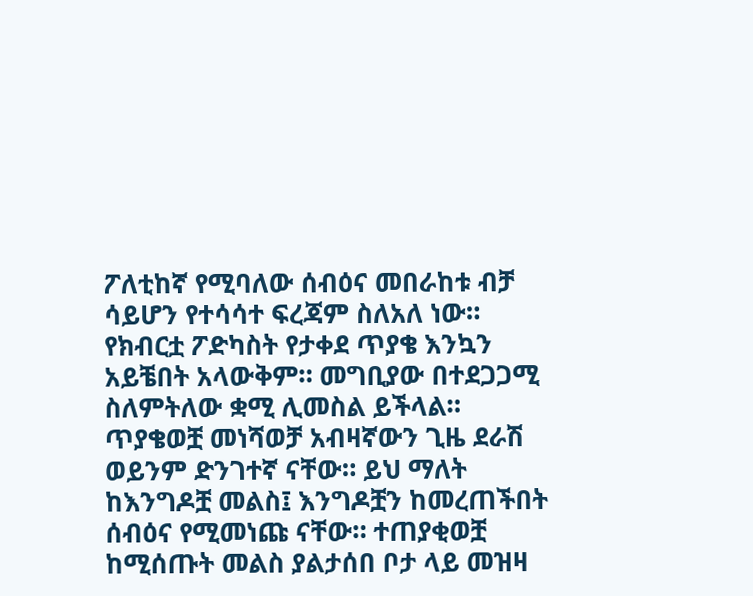ፖለቲከኛ የሚባለው ሰብዕና መበራከቱ ብቻ ሳይሆን የተሳሳተ ፍረጃም ስለአለ ነው።
የክብርቷ ፖድካስት የታቀደ ጥያቄ እንኳን አይቼበት አላውቅም። መግቢያው በተደጋጋሚ ስለምትለው ቋሚ ሊመስል ይችላል። ጥያቄወቿ መነሻወቻ አብዛኛውን ጊዜ ደራሽ ወይንም ድንገተኛ ናቸው። ይህ ማለት ከእንግዶቿ መልስ፤ እንግዶቿን ከመረጠችበት ሰብዕና የሚመነጩ ናቸው። ተጠያቂወቿ ከሚሰጡት መልስ ያልታሰበ ቦታ ላይ መዝዛ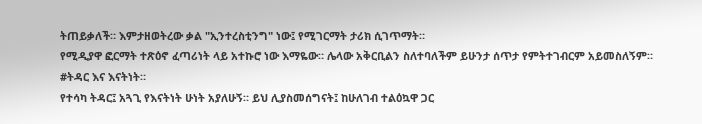ትጠይቃለች። እምታዘወትረው ቃል "ኢንተረስቲንግ" ነው፤ የሚገርማት ታሪክ ሲገጥማት።
የሚዲያዋ ፎርማት ተጽዕኖ ፈጣሪነት ላይ አተኩሮ ነው እማዬው። ሌላው አቅርቢልን ስለተባለችም ይሁንታ ሰጥታ የምትተገብርም አይመስለኝም።
#ትዳር እና እናትነት።
የተሳካ ትዳር፤ አጓጊ የእናትነት ሁነት አያለሁኝ። ይህ ሊያስመሰግናት፤ ከሁለገብ ተልዕኳዋ ጋር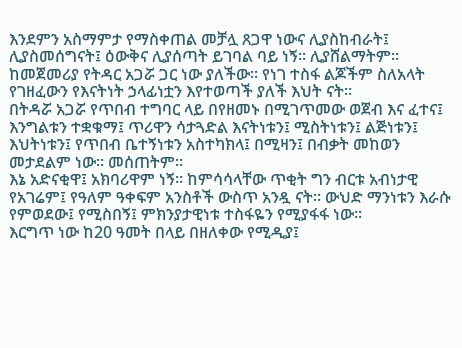እንደምን አስማምታ የማስቀጠል መቻሏ ጸጋዋ ነውና ሊያስከብራት፤ ሊያስመሰግናት፤ ዕውቅና ሊያሰጣት ይገባል ባይ ነኝ። ሊያሸልማትም። ከመጀመሪያ የትዳር አጋሯ ጋር ነው ያለችው። የነገ ተስፋ ልጆችም ስለአላት የገዘፈውን የእናትነት ኃላፊነቷን እየተወጣች ያለች እህት ናት።
በትዳሯ አጋሯ የጥበብ ተግባር ላይ በየዘመኑ በሚገጥመው ወጀብ እና ፈተና፤ እንግልቱን ተቋቁማ፤ ጥሪዋን ሳታጓድል እናትነቱን፤ ሚስትነቱን፤ ልጅነቱን፤ እህትነቱን፤ የጥበብ ቤተኝነቱን አስተካክላ፤ በሚዛን፤ በብቃት መከወን መታደልም ነው። መሰጠትም።
እኔ አድናቂዋ፤ አክባሪዋም ነኝ። ከምሳሳላቸው ጥቂት ግን ብርቱ አብነታዊ የአገሬም፤ የዓለም ዓቀፍም አንስቶች ውስጥ አንዷ ናት። ውህድ ማንነቱን እራሱ የምወደው፤ የሚስበኝ፤ ምክንያታዊነቱ ተስፋዬን የሚያፋፋ ነው።
እርግጥ ነው ከ20 ዓመት በላይ በዘለቀው የሚዲያ፤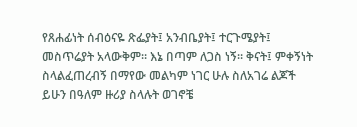የጸሐፊነት ሰብዕናዬ ጽፌያት፤ አንብቤያት፤ ተርጉሜያት፤ መስጥሬያት አላውቅም። እኔ በጣም ለጋስ ነኝ። ቅናት፤ ምቀኝነት ስላልፈጠረብኝ በማየው መልካም ነገር ሁሉ ስለአገሬ ልጆች ይሁን በዓለም ዙሪያ ስላሉት ወገኖቼ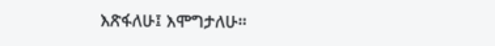እጽፋለሁ፤ እሞግታለሁ።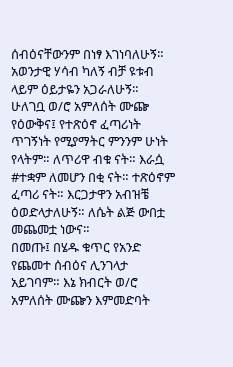ሰብዕናቸውንም በነፃ እገነባለሁኝ። አወንታዊ ሃሳብ ካለኝ ብቻ ዩቱብ ላይም ዕይታዬን አጋራለሁኝ።
ሁለገቧ ወ/ሮ አምለሰት ሙጬ የዕውቅና፤ የተጽዕኖ ፈጣሪነት ጥገኝነት የሚያማትር ምንንም ሁነት የላትም። ለጥሪዋ ብቁ ናት። እራሷ #ተቋም ለመሆን በቂ ናት። ተጽዕኖም ፈጣሪ ናት። እርጋታዋን አብዝቼ ዕወድላታለሁኝ። ለሴት ልጅ ውበቷ መጨመቷ ነውና።
በመጡ፤ በሄዱ ቁጥር የአንድ የጨመተ ሰብዕና ሊንገላታ አይገባም። እኔ ክብርት ወ/ሮ አምለሰት ሙጬን እምመድባት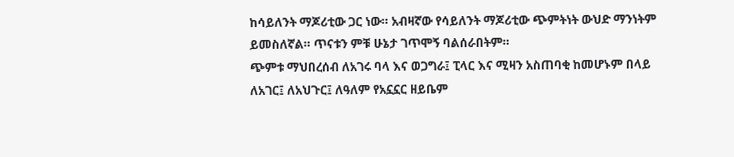ከሳይለንት ማጆሪቲው ጋር ነው። አብዛኛው የሳይለንት ማጆሪቲው ጭምትነት ውህድ ማንነትም ይመስለኛል። ጥናቱን ምቹ ሁኔታ ገጥሞኝ ባልሰራበትም።
ጭምቱ ማህበረሰብ ለአገሩ ባላ እና ወጋግራ፤ ፒላር እና ሚዛን አስጠባቂ ከመሆኑም በላይ ለአገር፤ ለአህጉር፤ ለዓለም የአኗኗር ዘይቤም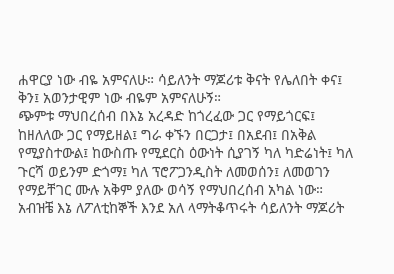ሐዋርያ ነው ብዬ አምናለሁ። ሳይለንት ማጆሪቱ ቅናት የሌለበት ቀና፤ ቅን፤ አወንታዊም ነው ብዬም አምናለሁኝ።
ጭምቱ ማህበረሰብ በእኔ አረዳድ ከጎረፈው ጋር የማይጎርፍ፤ ከዘለለው ጋር የማይዘል፤ ግራ ቀኙን በርጋታ፤ በአደብ፤ በአቅል የሚያስተውል፤ ከውስጡ የሚደርስ ዕውነት ሲያገኝ ካለ ካድሬነት፤ ካለ ጉርሻ ወይንም ድጎማ፤ ካለ ፕሮፖጋንዲስት ለመወሰን፤ ለመወገን የማይቸገር ሙሉ አቅም ያለው ወሳኝ የማህበረሰብ አካል ነው። አብዝቼ እኔ ለፖለቲከኞች እንደ አለ ላማትቆጥሩት ሳይለንት ማጆሪት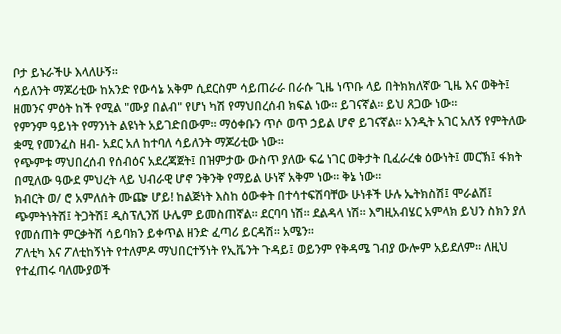ቦታ ይኑራችሁ እላለሁኝ።
ሳይለንት ማጆሪቲው ከአንድ የውሳኔ አቅም ሲደርስም ሳይጠራራ በራሱ ጊዜ ነጥቡ ላይ በትክክለኛው ጊዜ እና ወቅት፤ ዘመንና ምዕት ከች የሚል "ሙያ በልብ" የሆነ ካሽ የማህበረሰብ ክፍል ነው። ይገናኛል። ይህ ጸጋው ነው።
የምንም ዓይነት የማንነት ልዩነት አይገድበውም። ማዕቀቡን ጥሶ ወጥ ኃይል ሆኖ ይገናኛል። አንዲት አገር አለኝ የምትለው ቋሚ የመንፈስ ዘብ- አደር አለ ከተባለ ሳይለንት ማጆሪቲው ነው።
የጭምቱ ማህበረሰብ የሰብዕና አደረጃጀት፤ በዝምታው ውስጥ ያለው ፍሬ ነገር ወቅታት ቢፈራረቁ ዕውነት፤ መርኽ፤ ፋክት በሚለው ዓውደ ምህረት ላይ ህብራዊ ሆኖ ንቅንቅ የማይል ሁነኛ አቅም ነው። ቅኔ ነው።
ክብርት ወ/ ሮ አምለሰት ሙጬ ሆይ! ከልጅነት እስከ ዕውቀት በተሳተፍሽባቸው ሁነቶች ሁሉ ኤትክስሽ፤ ሞራልሽ፤ ጭምትነትሽ፤ ትጋትሽ፤ ዲስፕሊንሽ ሁሌም ይመስጠኛል። ደርባባ ነሽ። ደልዳላ ነሽ። እግዚአብሄር አምላክ ይህን ስክን ያለ የመሰጠት ምርቃትሽ ሳይባክን ይቀጥል ዘንድ ፈጣሪ ይርዳሽ። አሜን።
ፖለቲካ እና ፖለቲከኝነት የተለምዶ ማህበርተኝነት የኢቬንት ጉዳይ፤ ወይንም የቅዳሜ ገብያ ውሎም አይደለም። ለዚህ የተፈጠሩ ባለሙያወች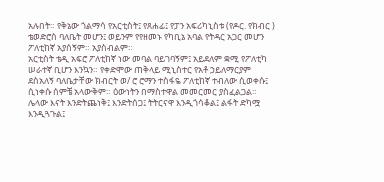አሉበት። የቅኔው ጎልማሳ የአርቲስት፤ የጸሐፊ፤ የፓን አፍሪካኒስቱ (የዶር. የክብር ) ቴወድሮስ ባለቤት መሆን፤ ወይንም የየዘመኑ የካቢኔ አባል የትዳር አጋር መሆን ፖለቲከኛ አያሰኝም። አያስብልም።
አርቲስት ቴዲ አፍሮ ፖለቲከኛ ነው መባል ባይገባኝም፤ አይደለም ቋሚ የፖለቲካ ሠራተኛ ቢሆን እንኳን። የቀድሞው ጠቅላይ ሚኒስተር የአቶ ኃይለማርያም ደስአለኝ ባለቤታቸው ክብርት ወ/ ሮ ሮማን ተስፋዬ ፖለቲከኛ ተብለው ሲወቀሱ፤ ሲነቀሱ ሰምቼ አላውቅም። ዕውነትን በማስተዋል መመርመር ያስፈልጋል።
ሌላው እናት እንድትጨነቅ፤ እንድትሰጋ፤ ትትርናዋ እንዲጎሳቆል፤ ልፋት ድካሟ እንዲጓጉል፤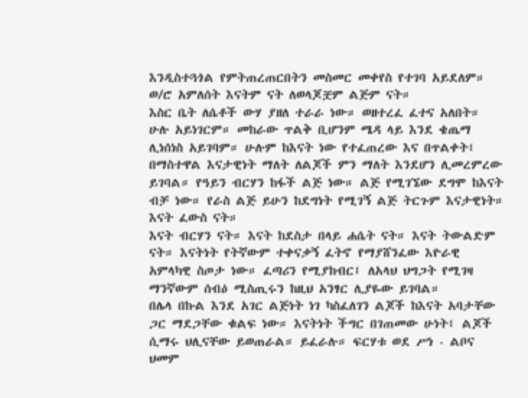እንዲስተጓጎል የምትጠረጠርበትን መስመር መቀየስ የተገባ አይደለም። ወ/ሮ አምለሰት እናትም ናት ለወላጆቿም ልጅም ናት።
እስር ቤት ለሴቶች ውሃ ያዘለ ተራራ ነው። ወዘተረፈ ፈተና አለበት። ሁሉ አይነገርም። መከራው ጥልቅ ቢሆንም ሜዳ ላይ እንደ ቄጤማ ሊነሰነስ አይገባም። ሁሉም ከእናት ነው የተፈጠረው እና በጥልቀት፤ በማስተዋል እናታዊነት ማለት ለልጆች ምን ማለት እንደሆን ሊመረምረው ይገባል። የዓይን ብርሃን ከፋች ልጅ ነው። ልጅ የሚገኜው ደግሞ ከእናት ብቻ ነው። የራስ ልጅ ይሁን ከደግነት የሚገኝ ልጅ ትርጉም እናታዊነት። እናት ፈውስ ናት።
እናት ብርሃን ናት። እናት ከደስታ በላይ ሐሴት ናት። እናት ትውልድም ናት። እናትነት የትኛውም ተቀናቃኝ ፈትኖ የማያሸንፈው እዮራዊ አምላካዊ ስጦታ ነው። ፈጣሪን የሚያከብር፤ ለአላህ ህግጋት የሚገዛ ማንኛውም ሰብዕ ሚስጢሩን ከዚህ አንፃር ሊያዬው ይገባል።
በሌላ በኩል እንደ አገር ልጅነት ነገ ካስፈለገን ልጆች ከእናት አባታቸው ጋር ማደጋቸው ቁልፍ ነው። እናትነት ችግር በገጠመው ሁነት፤ ልጆች ሲማሩ ህሊናቸው ይወጠራል። ይፈራሉ። ፍርሃቱ ወደ ሥነ - ልቦና ህመም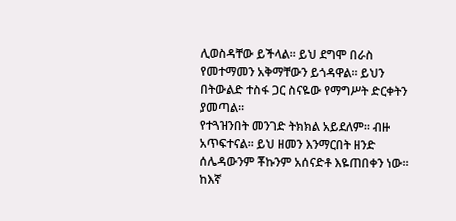ሊወስዳቸው ይችላል። ይህ ደግሞ በራስ የመተማመን አቅማቸውን ይጎዳዋል። ይህን በትውልድ ተስፋ ጋር ስናዬው የማግሥት ድርቀትን ያመጣል።
የተጓዝንበት መንገድ ትክክል አይደለም። ብዙ አጥፍተናል። ይህ ዘመን እንማርበት ዘንድ ሰሌዳውንም ቾኩንም አሰናድቶ እዬጠበቀን ነው። ከእኛ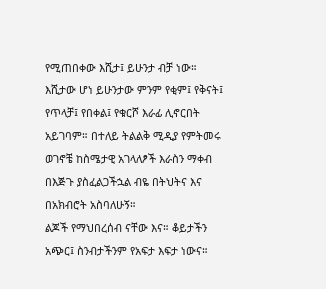የሚጠበቀው እሺታ፤ ይሁንታ ብቻ ነው።
እሺታው ሆነ ይሁንታው ምንም የቂም፤ የቅናት፤ የጥላቻ፤ የበቀል፤ የቁርሾ እራፊ ሊኖርበት አይገባም። በተለይ ትልልቅ ሚዲያ የምትመሩ ወገኖቼ ከስሜታዊ አገላለፆች እራስን ማቀብ በእጅጉ ያስፈልጋችኋል ብዬ በትህትና እና በአክብሮት አስባለሁኝ።
ልጆች የማህበረሰብ ናቸው እና። ቆይታችን አጭር፤ ስንብታችንም የአፍታ እፍታ ነውና።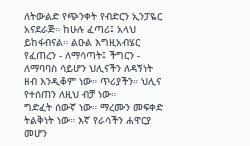ለትውልድ የጭንቀት የብድርን ኢንፓዬር አናደራጅ። ከሁሉ ፈጣሪ፤ አላህ ይከፋብናል። ልዑል እግዚአብሄር የፈጠረን - ለማሳጣት፤ ችግርን - ለማባባስ ሳይሆን ህሊናችን ለዳኝነት ዘብ እንዲቆም ነው። ጥሪያችን። ህሊና የተሰጠን ለዚህ ብቻ ነው።
ግድፈት ሰውኛ ነው። ማረሙን መፍቀድ ትልቅነት ነው። እኛ የራሳችን ሐዋርያ መሆን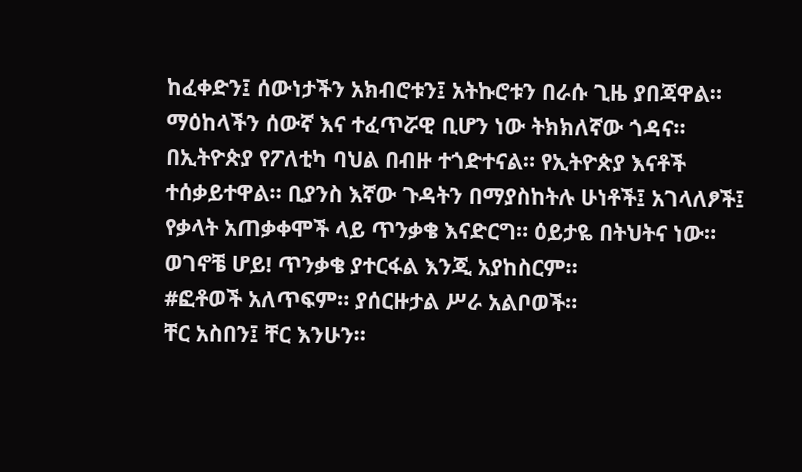ከፈቀድን፤ ሰውነታችን አክብሮቱን፤ አትኩሮቱን በራሱ ጊዜ ያበጃዋል። ማዕከላችን ሰውኛ እና ተፈጥሯዊ ቢሆን ነው ትክክለኛው ጎዳና።
በኢትዮጵያ የፖለቲካ ባህል በብዙ ተጎድተናል። የኢትዮጵያ እናቶች ተሰቃይተዋል። ቢያንስ እኛው ጉዳትን በማያስከትሉ ሁነቶች፤ አገላለፆች፤ የቃላት አጠቃቀሞች ላይ ጥንቃቄ እናድርግ። ዕይታዬ በትህትና ነው።
ወገኖቼ ሆይ! ጥንቃቄ ያተርፋል እንጂ አያከስርም።
#ፎቶወች አለጥፍም። ያሰርዙታል ሥራ አልቦወች።
ቸር አስበን፤ ቸር እንሁን።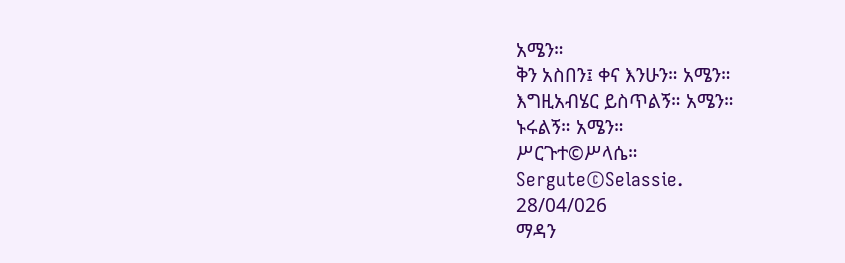አሜን።
ቅን አስበን፤ ቀና እንሁን። አሜን።
እግዚአብሄር ይስጥልኝ። አሜን።
ኑሩልኝ። አሜን።
ሥርጉተ©ሥላሴ።
Sergute©Selassie.
28/04/026
ማዳን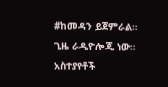#ከመዳን ይጀምራል።
ጊዜ ራዲዮሎጂ ነው።
አስተያየቶች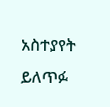አስተያየት ይለጥፉ